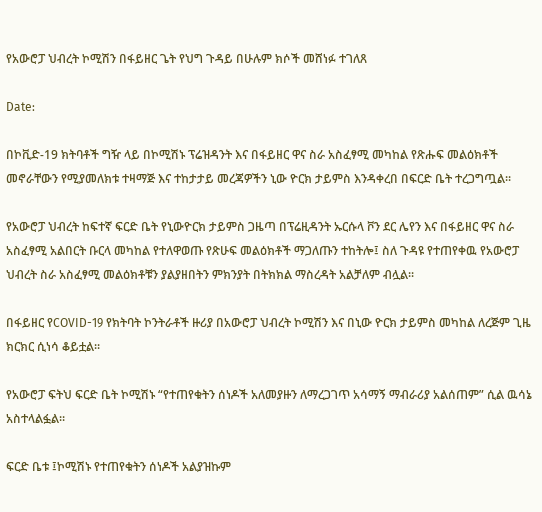የአውሮፓ ህብረት ኮሚሽን በፋይዘር ጌት የህግ ጉዳይ በሁሉም ክሶች መሸነፉ ተገለጸ

Date:

በኮቪድ-19 ክትባቶች ግዥ ላይ በኮሚሽኑ ፕሬዝዳንት እና በፋይዘር ዋና ስራ አስፈፃሚ መካከል የጽሑፍ መልዕክቶች መኖራቸውን የሚያመለክቱ ተዛማጅ እና ተከታታይ መረጃዎችን ኒው ዮርክ ታይምስ እንዳቀረበ በፍርድ ቤት ተረጋግጧል፡፡

የአውሮፓ ህብረት ከፍተኛ ፍርድ ቤት የኒውዮርክ ታይምስ ጋዜጣ በፕሬዚዳንት ኡርሱላ ቮን ደር ሌየን እና በፋይዘር ዋና ስራ አስፈፃሚ አልበርት ቡርላ መካከል የተለዋወጡ የጽሁፍ መልዕክቶች ማጋለጡን ተከትሎ፤ ስለ ጉዳዩ የተጠየቀዉ የአውሮፓ ህብረት ስራ አስፈፃሚ መልዕክቶቹን ያልያዘበትን ምክንያት በትክክል ማስረዳት አልቻለም ብሏል፡፡

በፋይዘር የCOVID-19 የክትባት ኮንትራቶች ዙሪያ በአውሮፓ ህብረት ኮሚሽን እና በኒው ዮርክ ታይምስ መካከል ለረጅም ጊዜ ክርክር ሲነሳ ቆይቷል፡፡

የአውሮፓ ፍትህ ፍርድ ቤት ኮሚሽኑ “የተጠየቁትን ሰነዶች አለመያዙን ለማረጋገጥ አሳማኝ ማብራሪያ አልሰጠም” ሲል ዉሳኔ አስተላልፏል።

ፍርድ ቤቱ ፤ኮሚሽኑ የተጠየቁትን ሰነዶች አልያዝኩም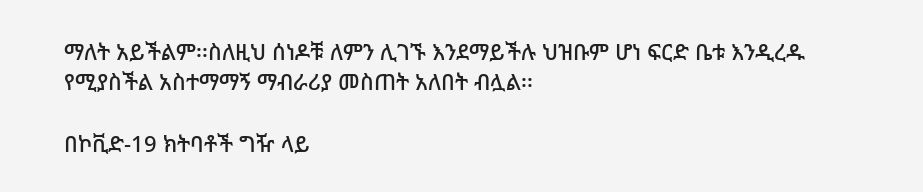ማለት አይችልም፡፡ስለዚህ ሰነዶቹ ለምን ሊገኙ እንደማይችሉ ህዝቡም ሆነ ፍርድ ቤቱ እንዲረዱ የሚያስችል አስተማማኝ ማብራሪያ መስጠት አለበት ብሏል፡፡

በኮቪድ-19 ክትባቶች ግዥ ላይ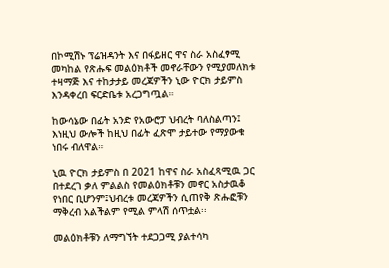በኮሚሽኑ ፕሬዝዳንት እና በፋይዘር ዋና ስራ አስፈፃሚ መካከል የጽሑፍ መልዕክቶች መኖራቸውን የሚያመለክቱ ተዛማጅ እና ተከታታይ መረጃዎችን ኒው ዮርክ ታይምስ እንዳቀረበ ፍርድቤቱ አረጋግጧል።

ከውሳኔው በፊት አንድ የአውሮፓ ህብረት ባለስልጣን፤ እነዚህ ውሎች ከዚህ በፊት ፈጽሞ ታይተው የማያውቁ ነበሩ ብለዋል።

ኒዉ ዮርክ ታይምስ በ 2021 ከዋና ስራ አስፈጻሚዉ ጋር በተደረገ ቃለ ምልልስ የመልዕክቶቹን መኖር አስታዉቆ የነበር ቢሆንም፤ህብረቱ መረጃዎችን ሲጠየቅ ጽሑፎቹን ማቅረብ አልችልም የሚል ምላሽ ሰጥቷል፡፡

መልዕክቶቹን ለማግኘት ተደጋጋሚ ያልተሳካ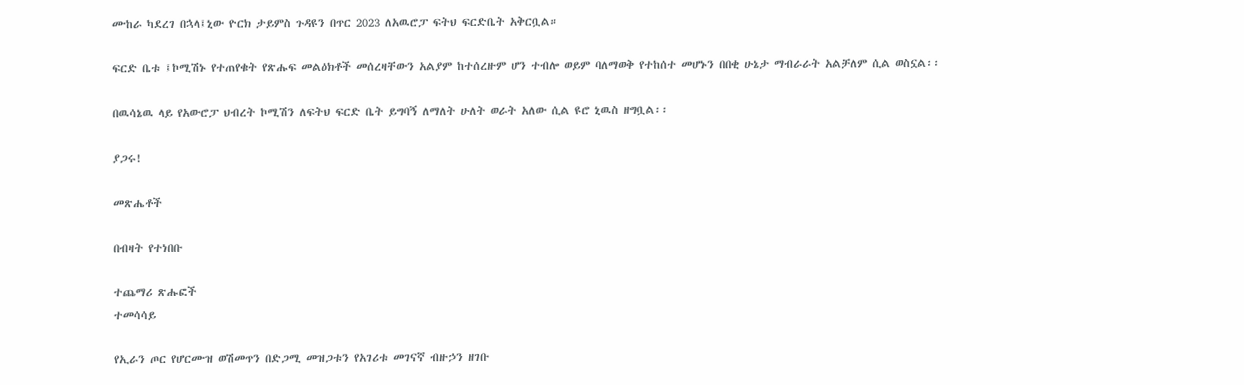ሙከራ ካደረገ በኋላ፤ኒው ዮርክ ታይምስ ጉዳዩን በጥር 2023 ለአዉሮፓ ፍትህ ፍርድቤት አቅርቧል።

ፍርድ ቤቱ ፤ኮሚሽኑ የተጠየቁት የጽሑፍ መልዕክቶች መሰረዛቸውን አልያም ከተሰረዙም ሆን ተብሎ ወይም ባለማወቅ የተከሰተ መሆኑን በበቂ ሁኔታ ማብራራት አልቻለም ሲል ወስኗል፡፡

በዉሳኔዉ ላይ የአውሮፓ ህብረት ኮሚሽን ለፍትህ ፍርድ ቤት ይግባኝ ለማለት ሁለት ወራት አለው ሲል ዩሮ ኒዉስ ዘግቧል፡፡

ያጋሩ!

መጽሔቶች

በብዛት የተነበቡ

ተጨማሪ ጽሑፎች
ተመሳሳይ

የኢራን ጦር የሆርሙዝ ወሽመጥን በድጋሚ መዝጋቱን የአገሪቱ መገናኛ ብዙኃን ዘገቡ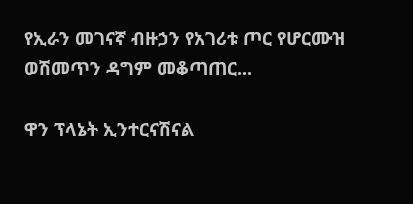የኢራን መገናኛ ብዙኃን የአገሪቱ ጦር የሆርሙዝ ወሽመጥን ዳግም መቆጣጠር...

ዋን ፕላኔት ኢንተርናሽናል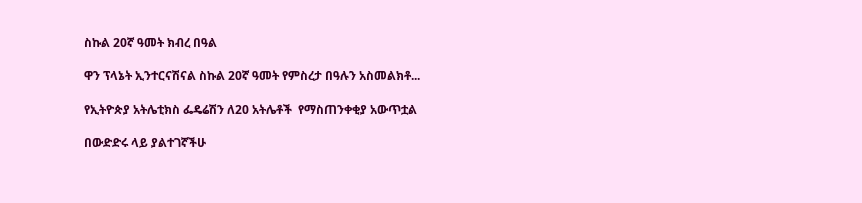ስኩል 20ኛ ዓመት ክብረ በዓል

ዋን ፕላኔት ኢንተርናሽናል ስኩል 20ኛ ዓመት የምስረታ በዓሉን አስመልክቶ...

የኢትዮጵያ አትሌቲክስ ፌዴሬሽን ለ20 አትሌቶች  የማስጠንቀቂያ አውጥቷል

በውድድሩ ላይ ያልተገኛችሁ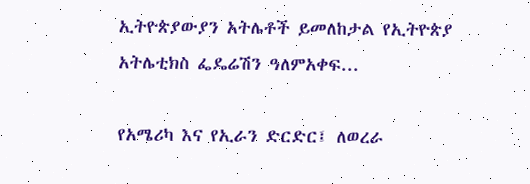ኢትዮጵያውያን አትሌቶች ይመለከታል የኢትዮጵያ አትሌቲክስ ፌዴሬሽን ዓለምአቀፍ...

የአሜሪካ እና የኢራን ድርድር፤ ለወረራ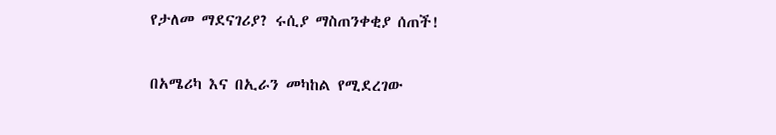የታለመ ማደናገሪያ? ሩሲያ ማስጠንቀቂያ ሰጠች!

በአሜሪካ እና በኢራን መካከል የሚደረገው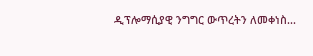ዲፕሎማሲያዊ ንግግር ውጥረትን ለመቀነስ...